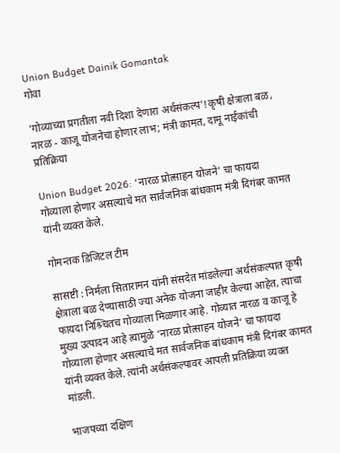Union Budget Dainik Gomantak
गोवा

'गोव्याच्या प्रगतीला नवी दिशा देणारा अर्थसंकल्प'!कृषी क्षेत्राला बळ, नारळ - काजू योजनेचा होणार लाभ; मंत्री कामत, दामू नाईकांची प्रतिक्रिया

Union Budget 2026: ‘नारळ प्रोत्साहन योजने’ चा फायदा गोव्याला होणार असल्याचे मत सार्वजनिक बांधकाम मंत्री दिगंबर कामत यांनी व्यक्त केले.

गोमन्तक डिजिटल टीम

सासष्टी : निर्मला सितारामन यांनी संसदेत मांडलेल्या अर्थसंकल्पात कृषी क्षेत्राला बळ देण्यासाठी ज्या अनेक योजना जाहीर केल्या आहेत, त्याचा फायदा निश्र्चितच गोव्याला मिळणार आहे. गोव्यात नारळ व काजू हे मुख्य उत्पादन आहे त्यामुळे ‘नारळ प्रोत्साहन योजने’ चा फायदा गोव्याला होणार असल्याचे मत सार्वजनिक बांधकाम मंत्री दिगंबर कामत यांनी व्यक्त केले. त्यांनी अर्थसंकल्पावर आपली प्रतिक्रिया व्यक्त मांडली.

भाजपच्या दक्षिण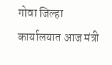गोवा जिल्हा कार्यालयात आज मंत्री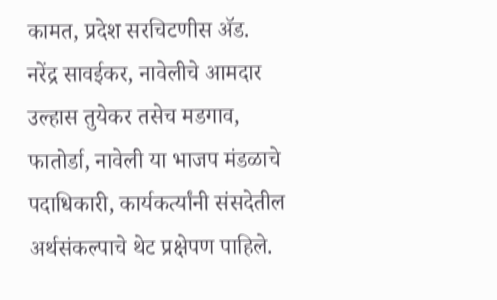कामत, प्रदेश सरचिटणीस ॲड. नरेंद्र सावईकर, नावेलीचे आमदार उल्हास तुयेकर तसेच मडगाव, फातोर्डा, नावेली या भाजप मंडळाचे पदाधिकारी, कार्यकर्त्यांनी संसदेतील अर्थसंकल्पाचे थेट प्रक्षेपण पाहिले.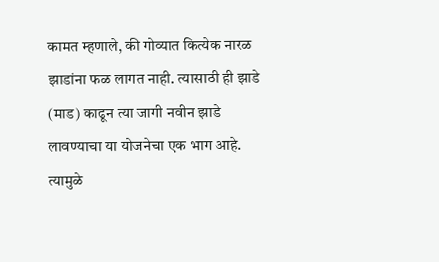कामत म्हणाले, की गोव्यात कित्येक नारळ झाडांना फळ लागत नाही. त्यासाठी ही झाडे (माड) काढून त्या जागी नवीन झाडे लावण्याचा या योजनेचा एक भाग आहे. त्यामुळे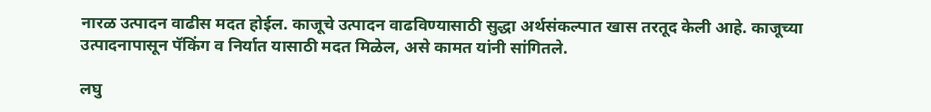नारळ उत्पादन वाढीस मदत होईल. काजूचे उत्पादन वाढविण्यासाठी सुद्धा अर्थसंकल्पात खास तरतूद केली आहे. काजूच्या उत्पादनापासून पॅकिंग व निर्यात यासाठी मदत मिळेल, असे कामत यांनी सांगितले.

लघु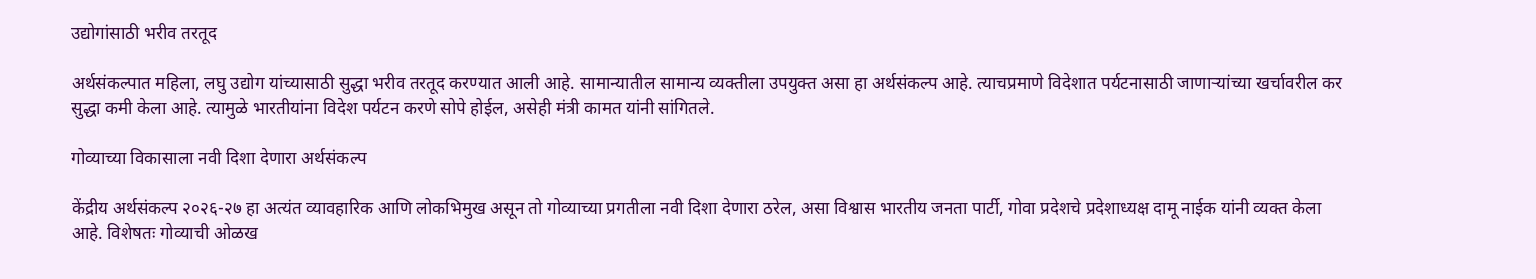उद्योगांसाठी भरीव तरतूद

अर्थसंकल्पात महिला, लघु उद्योग यांच्यासाठी सुद्धा भरीव तरतूद करण्यात आली आहे. सामान्यातील सामान्य व्यक्तीला उपयुक्त असा हा अर्थसंकल्प आहे. त्याचप्रमाणे विदेशात पर्यटनासाठी जाणाऱ्यांच्या खर्चावरील कर सुद्धा कमी केला आहे. त्यामुळे भारतीयांना विदेश पर्यटन करणे सोपे होईल, असेही मंत्री कामत यांनी सांगितले.

गोव्याच्या विकासाला नवी दिशा देणारा अर्थसंकल्प

केंद्रीय अर्थसंकल्प २०२६-२७ हा अत्यंत व्यावहारिक आणि लोकभिमुख असून तो गोव्याच्या प्रगतीला नवी दिशा देणारा ठरेल, असा विश्वास भारतीय जनता पार्टी, गोवा प्रदेशचे प्रदेशाध्यक्ष दामू नाईक यांनी व्यक्त केला आहे. विशेषतः गोव्याची ओळख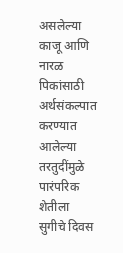असलेल्या काजू आणि नारळ पिकांसाठी अर्थसंकल्पात करण्यात आलेल्या तरतुदींमुळे पारंपरिक शेतीला सुगीचे दिवस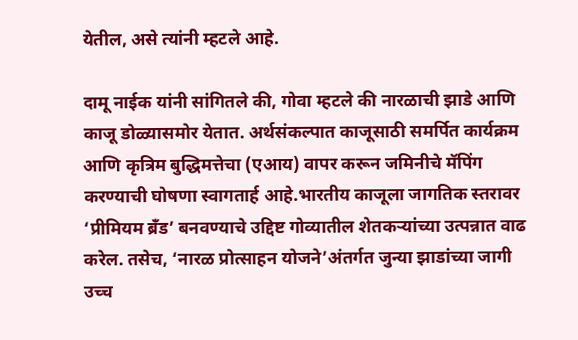येतील, असे त्यांनी म्हटले आहे.

दामू नाईक यांनी सांगितले की, गोवा म्हटले की नारळाची झाडे आणि काजू डोळ्यासमोर येतात. अर्थसंकल्पात काजूसाठी समर्पित कार्यक्रम आणि कृत्रिम बुद्धिमत्तेचा (एआय) वापर करून जमिनीचे मॅपिंग करण्याची घोषणा स्वागतार्ह आहे.भारतीय काजूला जागतिक स्तरावर ‘प्रीमियम ब्रँड’ बनवण्याचे उद्दिष्ट गोव्यातील शेतकऱ्यांच्या उत्पन्नात वाढ करेल. तसेच, ‘नारळ प्रोत्साहन योजने’अंतर्गत जुन्या झाडांच्या जागी उच्च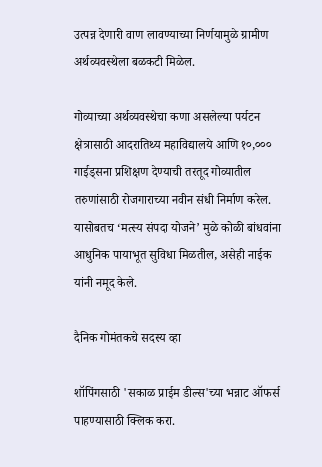उत्पन्न देणारी वाण लावण्याच्या निर्णयामुळे ग्रामीण अर्थव्यवस्थेला बळकटी मिळेल.

गोव्याच्या अर्थव्यवस्थेचा कणा असलेल्या पर्यटन क्षेत्रासाठी आदरातिथ्य महाविद्यालये आणि १०,००० गाईड्सना प्रशिक्षण देण्याची तरतूद गोव्यातील तरुणांसाठी रोजगाराच्या नवीन संधी निर्माण करेल. यासोबतच ‘मत्स्य संपदा योजने’ मुळे कोळी बांधवांना आधुनिक पायाभूत सुविधा मिळतील, असेही नाईक यांनी नमूद केले.

दैनिक गोमंतकचे सदस्य व्हा

शॉपिंगसाठी 'सकाळ प्राईम डील्स'च्या भन्नाट ऑफर्स पाहण्यासाठी क्लिक करा.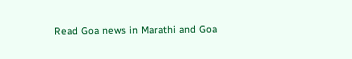Read Goa news in Marathi and Goa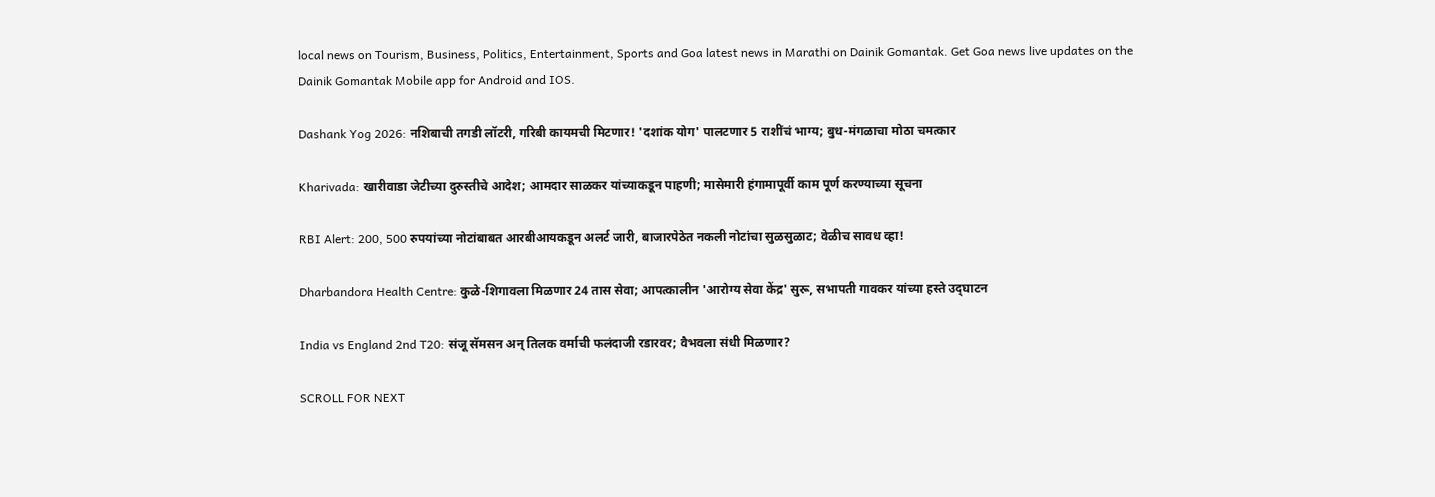local news on Tourism, Business, Politics, Entertainment, Sports and Goa latest news in Marathi on Dainik Gomantak. Get Goa news live updates on the Dainik Gomantak Mobile app for Android and IOS.

Dashank Yog 2026: नशिबाची तगडी लॉटरी, गरिबी कायमची मिटणार! 'दशांक योग' पालटणार 5 राशींचं भाग्य; बुध-मंगळाचा मोठा चमत्कार

Kharivada: खारीवाडा जेटीच्या दुरुस्तीचे आदेश; आमदार साळकर यांच्याकडून पाहणी; मासेमारी हंगामापूर्वी काम पूर्ण करण्याच्या सूचना

RBI Alert: 200, 500 रुपयांच्या नोटांबाबत आरबीआयकडून अलर्ट जारी, बाजारपेठेत नकली नोटांचा सुळसुळाट; वेळीच सावध व्हा!

Dharbandora Health Centre: कुळे-शिगावला मिळणार 24 तास सेवा; आपत्कालीन 'आरोग्य सेवा केंद्र' सुरू, सभापती गावकर यांच्या हस्ते उद्‌घाटन

India vs England 2nd T20: संजू सॅमसन अन्‌ तिलक वर्माची फलंदाजी रडारवर; वैभवला संधी मिळणार?

SCROLL FOR NEXT